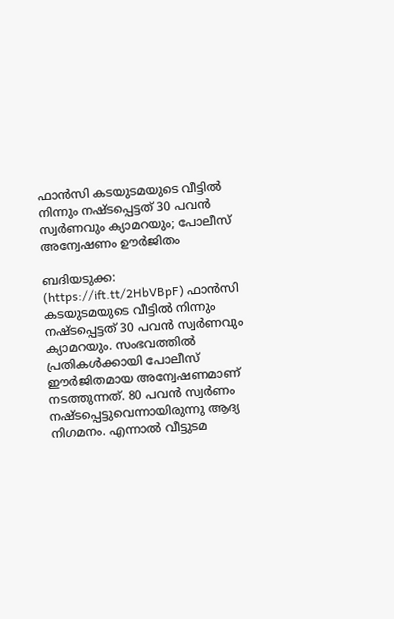ഫാന്‍സി കടയുടമയുടെ വീട്ടില്‍ നിന്നും നഷ്ടപ്പെട്ടത് 30 പവന്‍ സ്വര്‍ണവും ക്യാമറയും; പോലീസ് അന്വേഷണം ഊര്‍ജിതം

ബദിയടുക്ക: (https://ift.tt/2HbVBpF) ഫാന്‍സി കടയുടമയുടെ വീട്ടില്‍ നിന്നും നഷ്ടപ്പെട്ടത് 30 പവന്‍ സ്വര്‍ണവും ക്യാമറയും. സംഭവത്തില്‍ പ്രതികള്‍ക്കായി പോലീസ് ഈര്‍ജിതമായ അന്വേഷണമാണ് നടത്തുന്നത്. 80 പവന്‍ സ്വര്‍ണം നഷ്ടപ്പെട്ടുവെന്നായിരുന്നു ആദ്യ നിഗമനം. എന്നാല്‍ വീട്ടുടമ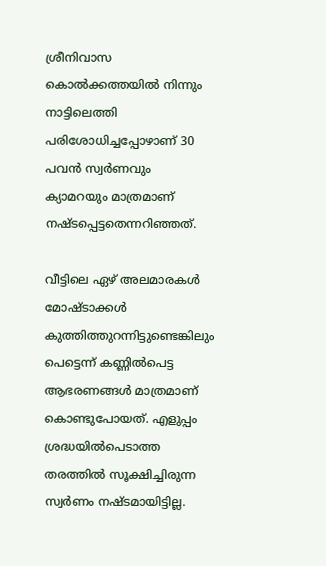ശ്രീനിവാസ കൊല്‍ക്കത്തയില്‍ നിന്നും നാട്ടിലെത്തി പരിശോധിച്ചപ്പോഴാണ് 30 പവന്‍ സ്വര്‍ണവും ക്യാമറയും മാത്രമാണ് നഷ്ടപ്പെട്ടതെന്നറിഞ്ഞത്.

വീട്ടിലെ ഏഴ് അലമാരകള്‍ മോഷ്ടാക്കള്‍ കുത്തിത്തുറന്നിട്ടുണ്ടെങ്കിലും പെട്ടെന്ന് കണ്ണില്‍പെട്ട ആഭരണങ്ങള്‍ മാത്രമാണ് കൊണ്ടുപോയത്. എളുപ്പം ശ്രദ്ധയില്‍പെടാത്ത തരത്തില്‍ സൂക്ഷിച്ചിരുന്ന സ്വര്‍ണം നഷ്ടമായിട്ടില്ല.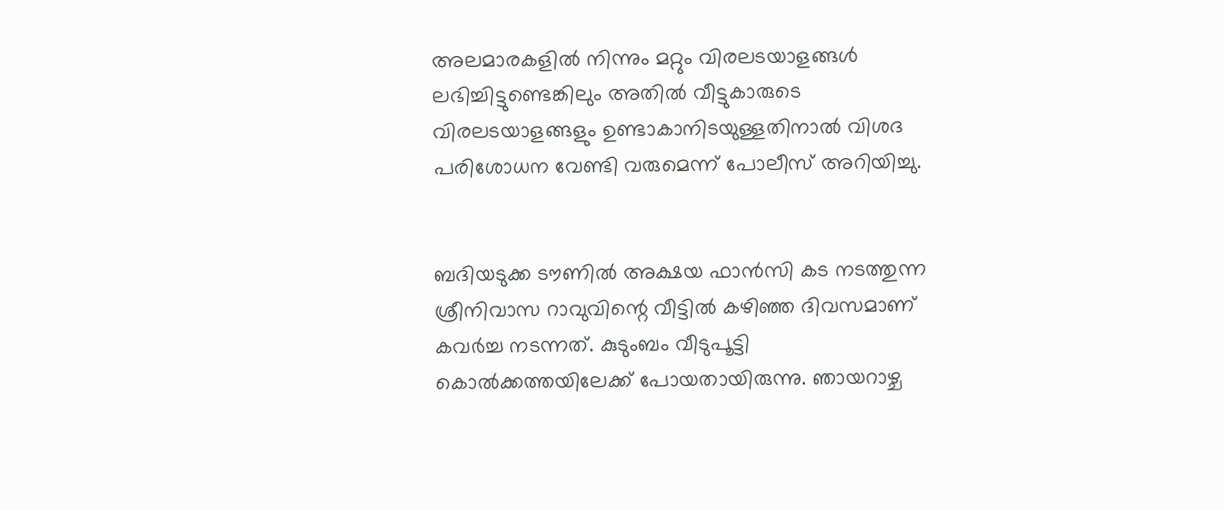അലമാരകളില്‍ നിന്നും മറ്റും വിരലടയാളങ്ങള്‍ ലഭിച്ചിട്ടുണ്ടെങ്കിലും അതില്‍ വീട്ടുകാരുടെ വിരലടയാളങ്ങളും ഉണ്ടാകാനിടയുള്ളതിനാല്‍ വിശദ പരിശോധന വേണ്ടി വരുമെന്ന് പോലീസ് അറിയിച്ചു.


ബദിയടുക്ക ടൗണില്‍ അക്ഷയ ഫാന്‍സി കട നടത്തുന്ന ശ്രീനിവാസ റാവുവിന്റെ വീട്ടില്‍ കഴിഞ്ഞ ദിവസമാണ് കവര്‍ച്ച നടന്നത്. കുടുംബം വീടുപൂട്ടി കൊല്‍ക്കത്തയിലേക്ക് പോയതായിരുന്നു. ഞായറാഴ്ച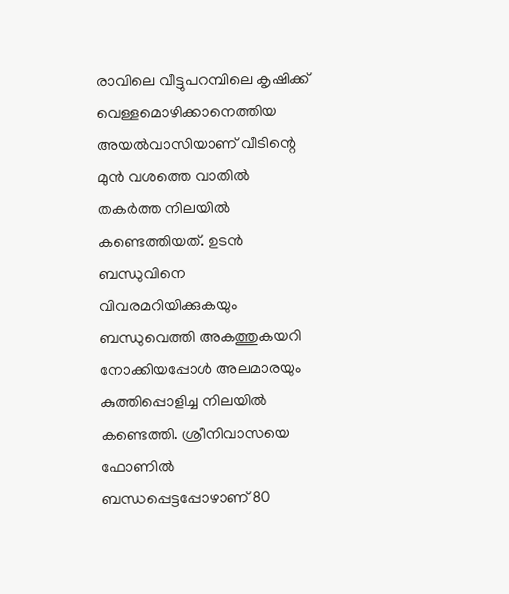രാവിലെ വീട്ടുപറമ്പിലെ കൃഷിക്ക് വെള്ളമൊഴിക്കാനെത്തിയ അയല്‍വാസിയാണ് വീടിന്റെ മുന്‍ വശത്തെ വാതില്‍ തകര്‍ത്ത നിലയില്‍ കണ്ടെത്തിയത്. ഉടന്‍ ബന്ധുവിനെ വിവരമറിയിക്കുകയും ബന്ധുവെത്തി അകത്തുകയറി നോക്കിയപ്പോള്‍ അലമാരയും കുത്തിപ്പൊളിച്ച നിലയില്‍ കണ്ടെത്തി. ശ്രീനിവാസയെ ഫോണില്‍ ബന്ധപ്പെട്ടപ്പോഴാണ് 80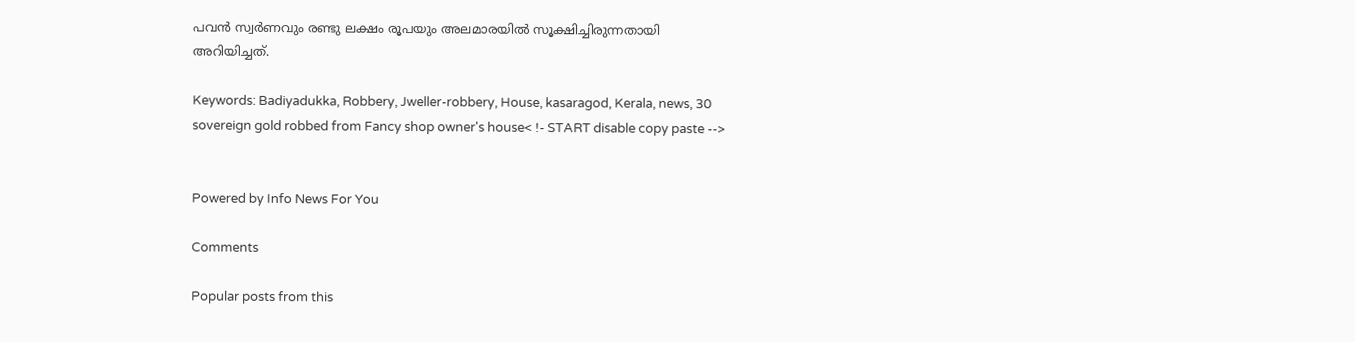പവന്‍ സ്വര്‍ണവും രണ്ടു ലക്ഷം രൂപയും അലമാരയില്‍ സൂക്ഷിച്ചിരുന്നതായി അറിയിച്ചത്.

Keywords: Badiyadukka, Robbery, Jweller-robbery, House, kasaragod, Kerala, news, 30 sovereign gold robbed from Fancy shop owner's house< !- START disable copy paste -->


Powered by Info News For You

Comments

Popular posts from this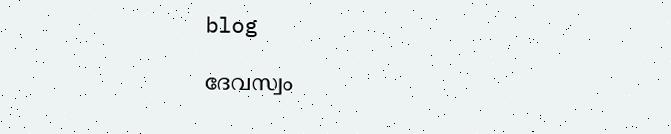blog

ദേവസ്വം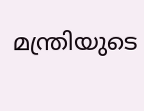മന്ത്രിയുടെ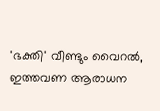'ഭക്തി' വീണ്ടും വൈറല്‍, ഇത്തവണ ആരാധന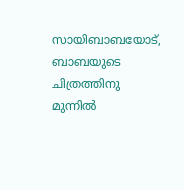സായിബാബയോട്, ബാബയുടെ ചിത്രത്തിനു മുന്നില്‍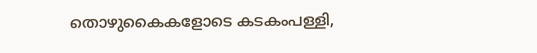തൊഴുകൈകളോടെ കടകംപള്ളി,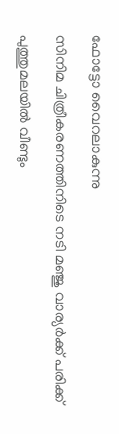ഫോട്ടോ വൈറലാകുന്നു

സിനിമ ചിത്രീകരണത്തിനിടെ നടി മഞ്ജു വാര്യര്‍ക്ക് പരിക്ക്

പുത്തുമലയില്‍ വീണ്ടും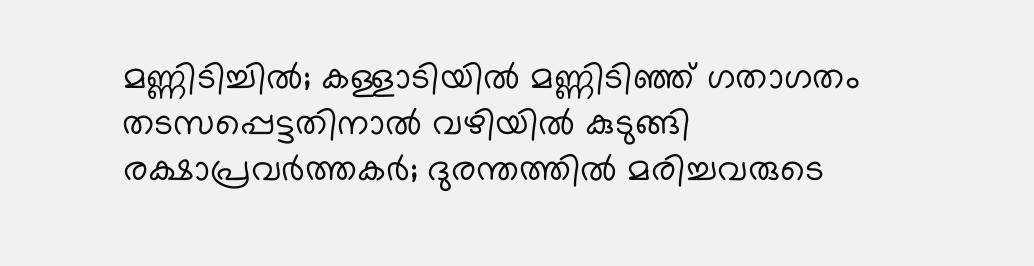മണ്ണിടിച്ചില്‍; കള്ളാടിയില്‍ മണ്ണിടിഞ്ഞ് ഗതാഗതം തടസപ്പെട്ടതിനാല്‍ വഴിയില്‍ കുടുങ്ങി രക്ഷാപ്രവര്‍ത്തകര്‍; ദുരന്തത്തില്‍ മരിച്ചവരുടെ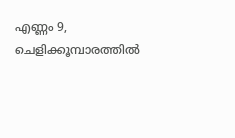എണ്ണം 9, ചെളിക്കൂമ്പാരത്തില്‍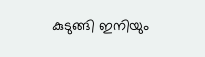കുടുങ്ങി ഇനിയും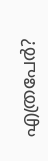എത്രപേര്‍?